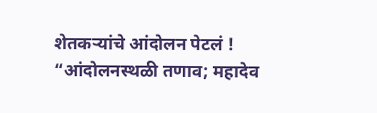शेतकऱ्यांचे आंदोलन पेटलं ! “आंदोलनस्थळी तणाव; महादेव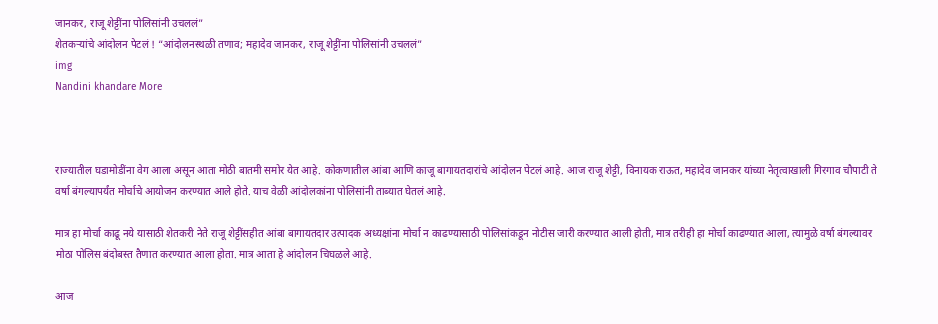जानकर, राजू शेट्टींना पोलिसांनी उचललं”
शेतकऱ्यांचे आंदोलन पेटलं ! “आंदोलनस्थळी तणाव; महादेव जानकर, राजू शेट्टींना पोलिसांनी उचललं”
img
Nandini khandare More



राज्यातील घडामोडींना वेग आला असून आता मोठी बातमी समोर येत आहे. कोकणातील आंबा आणि काजू बागायतदारांचे आंदोलन पेटलं आहे. आज राजू शेट्टी, विनायक राऊत, महादेव जानकर यांच्या नेतृत्वाखाली गिरगाव चौपाटी ते वर्षा बंगल्यापर्यंत मोर्चाचे आयोजन करण्यात आले होते. याच वेळी आंदोलकांना पोलिसांनी ताब्यात घेतलं आहे.

मात्र हा मोर्चा काढू नये यासाठी शेतकरी नेते राजू शेट्टींसहीत आंबा बागायतदार उत्पादक अध्यक्षांना मोर्चा न काढण्यासाठी पोलिसांकडून नोटीस जारी करण्यात आली होती, मात्र तरीही हा मोर्चा काढण्यात आला, त्यामुळे वर्षा बंगल्यावर मोठा पोलिस बंदोबस्त तैणात करण्यात आला होता. मात्र आता हे आंदोलन चिघळले आहे.

आज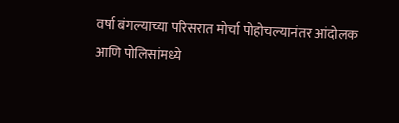वर्षा बंगल्याच्या परिसरात मोर्चा पोहोचल्यानंतर आंदोलक आणि पोलिसांमध्ये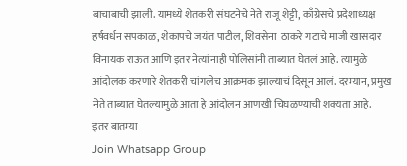बाचाबाची झाली. यामध्ये शेतकरी संघटनेचे नेते राजू शेट्टी, काँग्रेसचे प्रदेशाध्यक्ष हर्षवर्धन सपकाळ, शेकापचे जयंत पाटील, शिवसेना  ठाकरे गटाचे माजी खासदार विनायक राऊत आणि इतर नेत्यांनाही पोलिसांनी ताब्यात घेतलं आहे. त्यामुळे आंदोलक करणारे शेतकरी चांगलेच आक्रमक झाल्याचं दिसून आलं. दरम्यान, प्रमुख नेते ताब्यात घेतल्यामुळे आता हे आंदोलन आणखी चिघळण्याची शक्यता आहे.
इतर बातम्या
Join Whatsapp Group